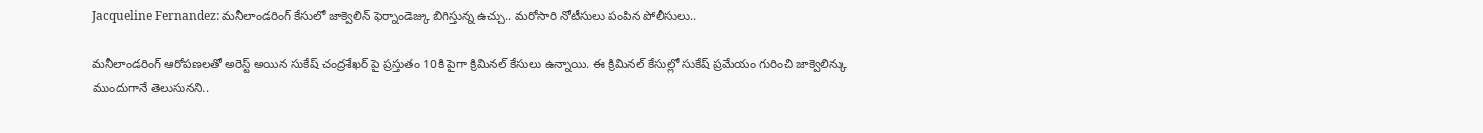Jacqueline Fernandez: మనీలాండరింగ్ కేసులో జాక్వెలిన్ ఫెర్నాండెజ్కు బిగిస్తున్న ఉచ్చు.. మరోసారి నోటీసులు పంపిన పోలీసులు..

మనీలాండరింగ్ ఆరోపణలతో అరెస్ట్ అయిన సుకేష్ చంద్రశేఖర్ పై ప్రస్తుతం 10కి పైగా క్రిమినల్ కేసులు ఉన్నాయి. ఈ క్రిమినల్ కేసుల్లో సుకేష్ ప్రమేయం గురించి జాక్వెలిన్కు ముందుగానే తెలుసునని..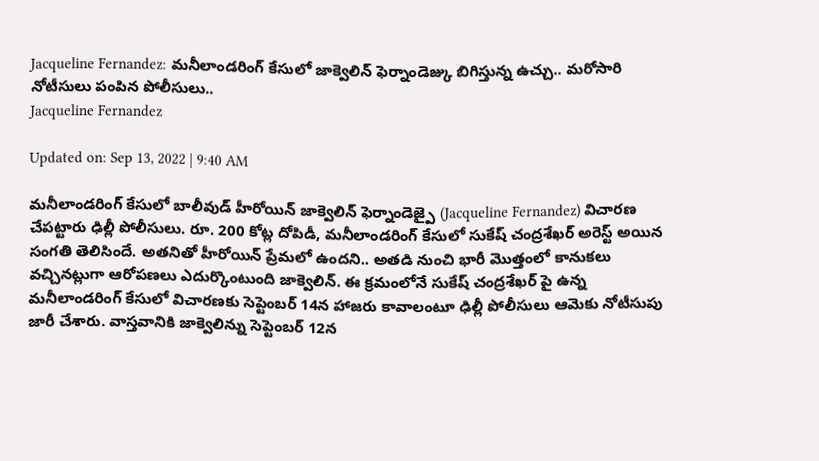Jacqueline Fernandez: మనీలాండరింగ్ కేసులో జాక్వెలిన్ ఫెర్నాండెజ్కు బిగిస్తున్న ఉచ్చు.. మరోసారి నోటీసులు పంపిన పోలీసులు..
Jacqueline Fernandez

Updated on: Sep 13, 2022 | 9:40 AM

మనీలాండరింగ్ కేసులో బాలీవుడ్ హీరోయిన్ జాక్వెలిన్ ఫెర్నాండెజ్పై (Jacqueline Fernandez) విచారణ చేపట్టారు ఢిల్లీ పోలీసులు. రూ. 200 కోట్ల దోపిడీ, మనీలాండరింగ్ కేసులో సుకేష్ చంద్రశేఖర్ అరెస్ట్ అయిన సంగతి తెలిసిందే. అతనితో హీరోయిన్ ప్రేమలో ఉందని.. అతడి నుంచి భారీ మొత్తంలో కానుకలు వచ్చినట్లుగా ఆరోపణలు ఎదుర్కొంటుంది జాక్వెలిన్. ఈ క్రమంలోనే సుకేష్ చంద్రశేఖర్ పై ఉన్న మనీలాండరింగ్ కేసులో విచారణకు సెప్టెంబర్ 14న హాజరు కావాలంటూ ఢిల్లీ పోలీసులు ఆమెకు నోటీసుపు జారీ చేశారు. వాస్తవానికి జాక్వెలిన్ను సెప్టెంబర్ 12న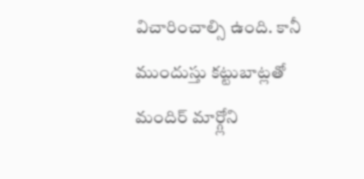విచారించాల్సి ఉంది. కానీ ముందుస్తు కట్టుబాట్లతో మందిర్ మార్గ్లోని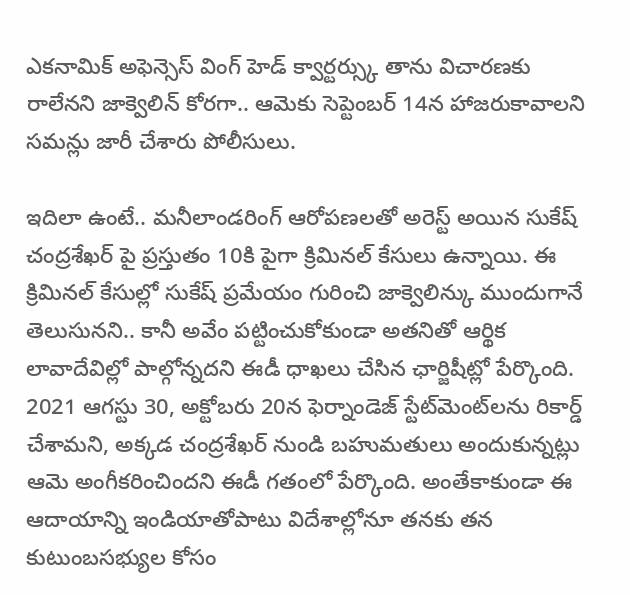ఎకనామిక్ అఫెన్సెస్ వింగ్ హెడ్ క్వార్టర్స్కు తాను విచారణకు రాలేనని జాక్వెలిన్ కోరగా.. ఆమెకు సెప్టెంబర్ 14న హాజరుకావాలని సమన్లు జారీ చేశారు పోలీసులు.

ఇదిలా ఉంటే.. మనీలాండరింగ్ ఆరోపణలతో అరెస్ట్ అయిన సుకేష్ చంద్రశేఖర్ పై ప్రస్తుతం 10కి పైగా క్రిమినల్ కేసులు ఉన్నాయి. ఈ క్రిమినల్ కేసుల్లో సుకేష్ ప్రమేయం గురించి జాక్వెలిన్కు ముందుగానే తెలుసునని.. కానీ అవేం పట్టించుకోకుండా అతనితో ఆర్థిక లావాదేవిల్లో పాల్గోన్నదని ఈడీ ధాఖలు చేసిన ఛార్జిషీట్లో పేర్కొంది. 2021 ఆగస్టు 30, అక్టోబరు 20న ఫెర్నాండెజ్ స్టేట్‌మెంట్‌లను రికార్డ్ చేశామని, అక్కడ చంద్రశేఖర్ నుండి బహుమతులు అందుకున్నట్లు ఆమె అంగీకరించిందని ఈడీ గతంలో పేర్కొంది. అంతేకాకుండా ఈ ఆదాయాన్ని ఇండియాతోపాటు విదేశాల్లోనూ తనకు తన కుటుంబసభ్యుల కోసం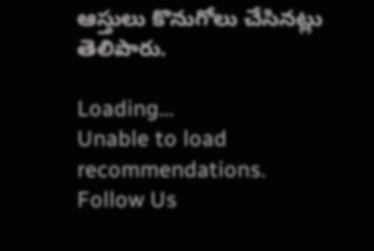ఆస్తులు కొనుగోలు చేసినట్లు తెలిపారు.

Loading...
Unable to load recommendations.
Follow Us